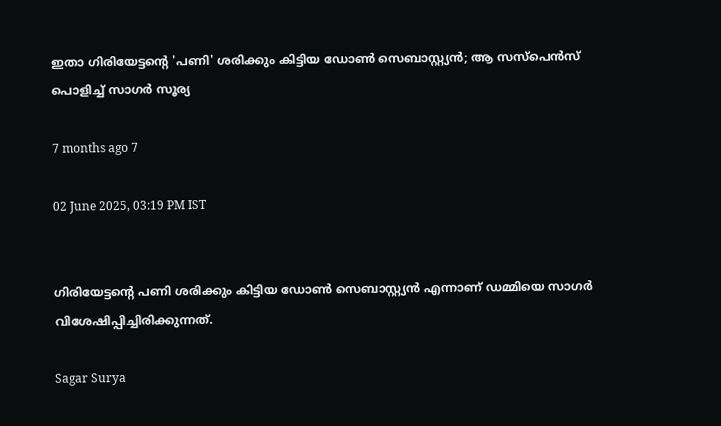ഇതാ ഗിരിയേട്ടന്റെ 'പണി' ശരിക്കും കിട്ടിയ ഡോൺ സെബാസ്റ്റ്യൻ; ആ സസ്പെൻസ് പൊളിച്ച് സാഗർ സൂര്യ

7 months ago 7

02 June 2025, 03:19 PM IST


ഗിരിയേട്ടന്റെ പണി ശരിക്കും കിട്ടിയ ഡോൺ സെബാസ്റ്റ്യൻ എന്നാണ് ഡമ്മിയെ സാഗർ വിശേഷിപ്പിച്ചിരിക്കുന്നത്.

Sagar Surya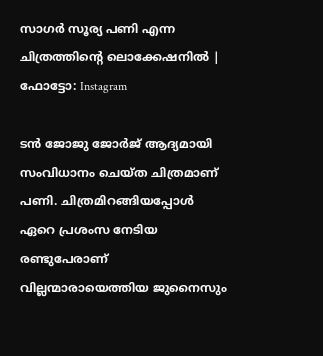സാഗർ സൂര്യ പണി എന്ന ചിത്രത്തിന്റെ ലൊക്കേഷനിൽ | ഫോട്ടോ: Instagram

ടൻ ജോജു ജോർജ് ആദ്യമായി സംവിധാനം ചെയ്ത ചിത്രമാണ് പണി. ചിത്രമിറങ്ങിയപ്പോൾ ഏറെ പ്രശംസ നേടിയ രണ്ടുപേരാണ് വില്ലന്മാരായെത്തിയ ജുനൈസും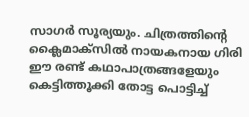സാഗർ സൂര്യയും. ചിത്രത്തിന്റെ ക്ലൈമാക്സിൽ നായകനായ ഗിരി ഈ രണ്ട് കഥാപാത്രങ്ങളേയും കെട്ടിത്തൂക്കി തോട്ട പൊട്ടിച്ച്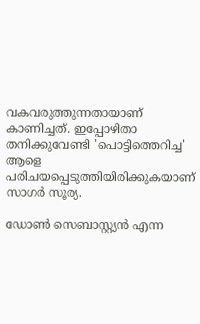വകവരുത്തുന്നതായാണ് കാണിച്ചത്. ഇപ്പോഴിതാ തനിക്കുവേണ്ടി 'പൊട്ടിത്തെറിച്ച' ആളെ പരിചയപ്പെടുത്തിയിരിക്കുകയാണ് സാഗർ സൂര്യ.

ഡോൺ സെബാസ്റ്റ്യൻ എന്ന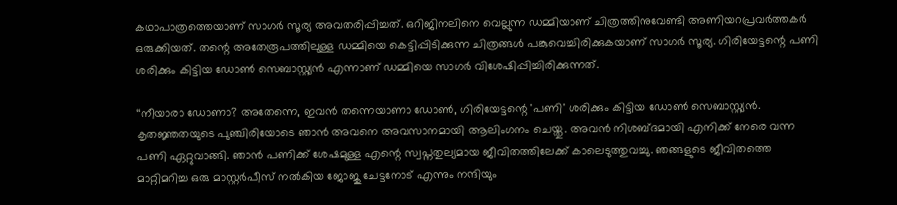കഥാപാത്രത്തെയാണ് സാഗർ സൂര്യ അവതരിപ്പിച്ചത്. ഒറിജിനലിനെ വെല്ലുന്ന ഡമ്മിയാണ് ചിത്രത്തിനുവേണ്ടി അണിയറപ്രവർത്തകർ ഒരുക്കിയത്. തന്റെ അതേരൂപത്തിലുള്ള ഡമ്മിയെ കെട്ടിപ്പിടിക്കുന്ന ചിത്രങ്ങൾ പങ്കുവെച്ചിരിക്കുകയാണ് സാഗർ സൂര്യ. ഗിരിയേട്ടന്റെ പണി ശരിക്കും കിട്ടിയ ഡോൺ സെബാസ്റ്റ്യൻ എന്നാണ് ഡമ്മിയെ സാഗർ വിശേഷിപ്പിച്ചിരിക്കുന്നത്.

‘‘നീയാരാ ഡോണാ? അതേന്നെ, ഇവൻ തന്നെയാണാ ഡോൺ, ഗിരിയേട്ടന്റെ 'പണി' ശരിക്കും കിട്ടിയ ഡോൺ സെബാസ്റ്റ്യൻ. കൃതജ്ഞതയുടെ പുഞ്ചിരിയോടെ ഞാൻ അവനെ അവസാനമായി ആലിംഗനം ചെയ്തു. അവൻ നിശബ്ദമായി എനിക്ക് നേരെ വന്ന പണി ഏറ്റുവാങ്ങി. ഞാൻ പണിക്ക് ശേഷമുള്ള എന്റെ സ്വപ്നതുല്യമായ ജീവിതത്തിലേക്ക് കാലെടുത്തുവച്ചു. ഞങ്ങളുടെ ജീവിതത്തെ മാറ്റിമറിച്ച ഒരു മാസ്റ്റർപീസ് നൽകിയ ജോജു ചേട്ടനോട് എന്നും നന്ദിയും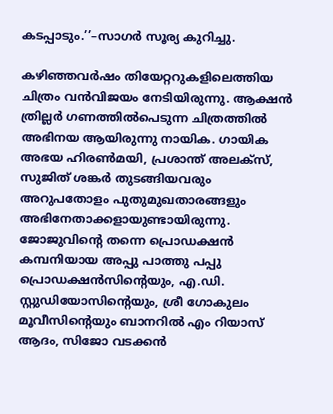കടപ്പാടും.’’–സാഗർ സൂര്യ കുറിച്ചു.

കഴിഞ്ഞവർഷം തിയേറ്ററുകളിലെത്തിയ ചിത്രം വൻവിജയം നേടിയിരുന്നു. ആക്ഷന്‍ ത്രില്ലര്‍ ഗണത്തില്‍പെടുന്ന ചിത്രത്തിൽ അഭിനയ ആയിരുന്നു നായിക. ഗായിക അഭയ ഹിരണ്‍മയി, പ്രശാന്ത് അലക്സ്, സുജിത് ശങ്കർ തുടങ്ങിയവരും അറുപതോളം പുതുമുഖതാരങ്ങളും അഭിനേതാക്കളായുണ്ടായിരുന്നു. ജോജുവിന്‍റെ തന്നെ പ്രൊഡക്ഷൻ കമ്പനിയായ അപ്പു പാത്തു പപ്പു പ്രൊഡക്ഷൻസിന്റെയും, എ.ഡി. സ്റ്റുഡിയോസിന്റെയും, ശ്രീ ഗോകുലം മൂവീസിന്റെയും ബാനറിൽ എം റിയാസ് ആദം, സിജോ വടക്കൻ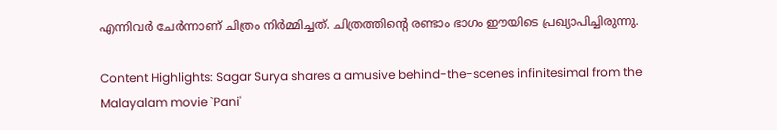എന്നിവർ ചേർന്നാണ് ചിത്രം നിർമ്മിച്ചത്. ചിത്രത്തിന്റെ രണ്ടാം ഭാഗം ഈയിടെ പ്രഖ്യാപിച്ചിരുന്നു.

Content Highlights: Sagar Surya shares a amusive behind-the-scenes infinitesimal from the Malayalam movie `Pani'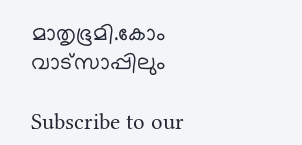മാതൃഭൂമി.കോം വാട്സാപ്പിലും

Subscribe to our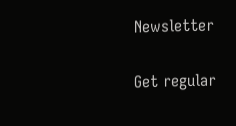Newsletter

Get regular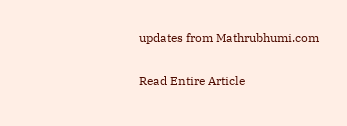updates from Mathrubhumi.com

Read Entire Article